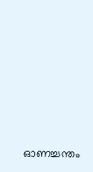ഓണച്ചന്തം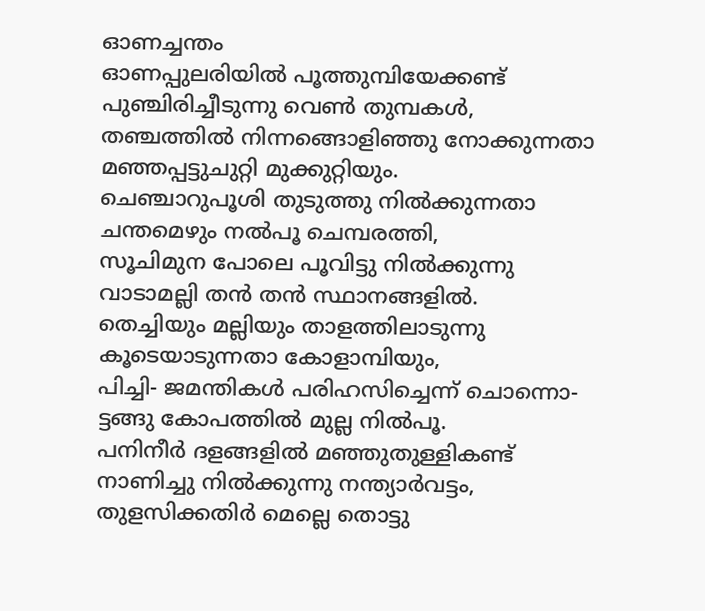ഓണച്ചന്തം
ഓണപ്പുലരിയിൽ പൂത്തുമ്പിയേക്കണ്ട്
പുഞ്ചിരിച്ചീടുന്നു വെൺ തുമ്പകൾ,
തഞ്ചത്തിൽ നിന്നങ്ങൊളിഞ്ഞു നോക്കുന്നതാ
മഞ്ഞപ്പട്ടുചുറ്റി മുക്കുറ്റിയും.
ചെഞ്ചാറുപൂശി തുടുത്തു നിൽക്കുന്നതാ
ചന്തമെഴും നൽപൂ ചെമ്പരത്തി,
സൂചിമുന പോലെ പൂവിട്ടു നിൽക്കുന്നു
വാടാമല്ലി തൻ തൻ സ്ഥാനങ്ങളിൽ.
തെച്ചിയും മല്ലിയും താളത്തിലാടുന്നു
കൂടെയാടുന്നതാ കോളാമ്പിയും,
പിച്ചി- ജമന്തികൾ പരിഹസിച്ചെന്ന് ചൊന്നൊ-
ട്ടങ്ങു കോപത്തിൽ മുല്ല നിൽപൂ.
പനിനീർ ദളങ്ങളിൽ മഞ്ഞുതുള്ളികണ്ട്
നാണിച്ചു നിൽക്കുന്നു നന്ത്യാർവട്ടം,
തുളസിക്കതിർ മെല്ലെ തൊട്ടു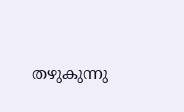തഴുകുന്നു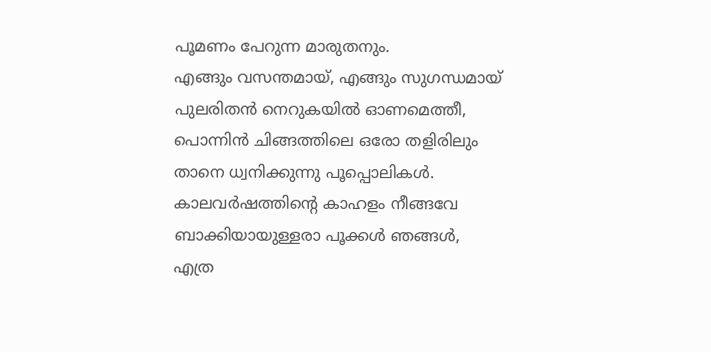പൂമണം പേറുന്ന മാരുതനും.
എങ്ങും വസന്തമായ്, എങ്ങും സുഗന്ധമായ്
പുലരിതൻ നെറുകയിൽ ഓണമെത്തീ,
പൊന്നിൻ ചിങ്ങത്തിലെ ഒരോ തളിരിലും
താനെ ധ്വനിക്കുന്നു പൂപ്പൊലികൾ.
കാലവർഷത്തിന്റെ കാഹളം നീങ്ങവേ
ബാക്കിയായുള്ളരാ പൂക്കൾ ഞങ്ങൾ,
എത്ര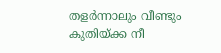തളർന്നാലും വീണ്ടും കുതിയ്ക്ക നീ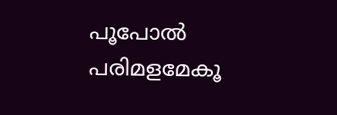പൂപോൽ പരിമളമേകൂ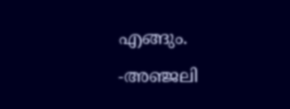എങ്ങും.
-അഞ്ജലി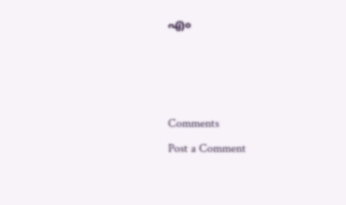എം



Comments
Post a Comment